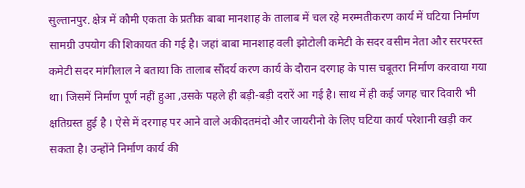सुल्तानपुर. क्षेत्र में कौमी एकता के प्रतीक बाबा मानशाह के तालाब में चल रहे मरम्मतीकरण कार्य में घटिया निर्माण सामग्री उपयोग की शिकायत की गई है। जहां बाबा मानशाह वली झोटोली कमेटी के सदर वसीम नेता और सरपरस्त कमेटी सदर मांगीलाल ने बताया कि तालाब सौंदर्य करण कार्य के दौरान दरगाह के पास चबूतरा निर्माण करवाया गया था। जिसमें निर्माण पूर्ण नहीं हुआ ,उसके पहले ही बड़ी-बड़ी दरारें आ गई है। साथ में ही कई जगह चार दिवारी भी क्षतिग्रस्त हुई है । ऐसे में दरगाह पर आने वाले अकीदतमंदो और जायरीनो के लिए घटिया कार्य परेशानी खड़ी कर सकता है। उन्होंने निर्माण कार्य की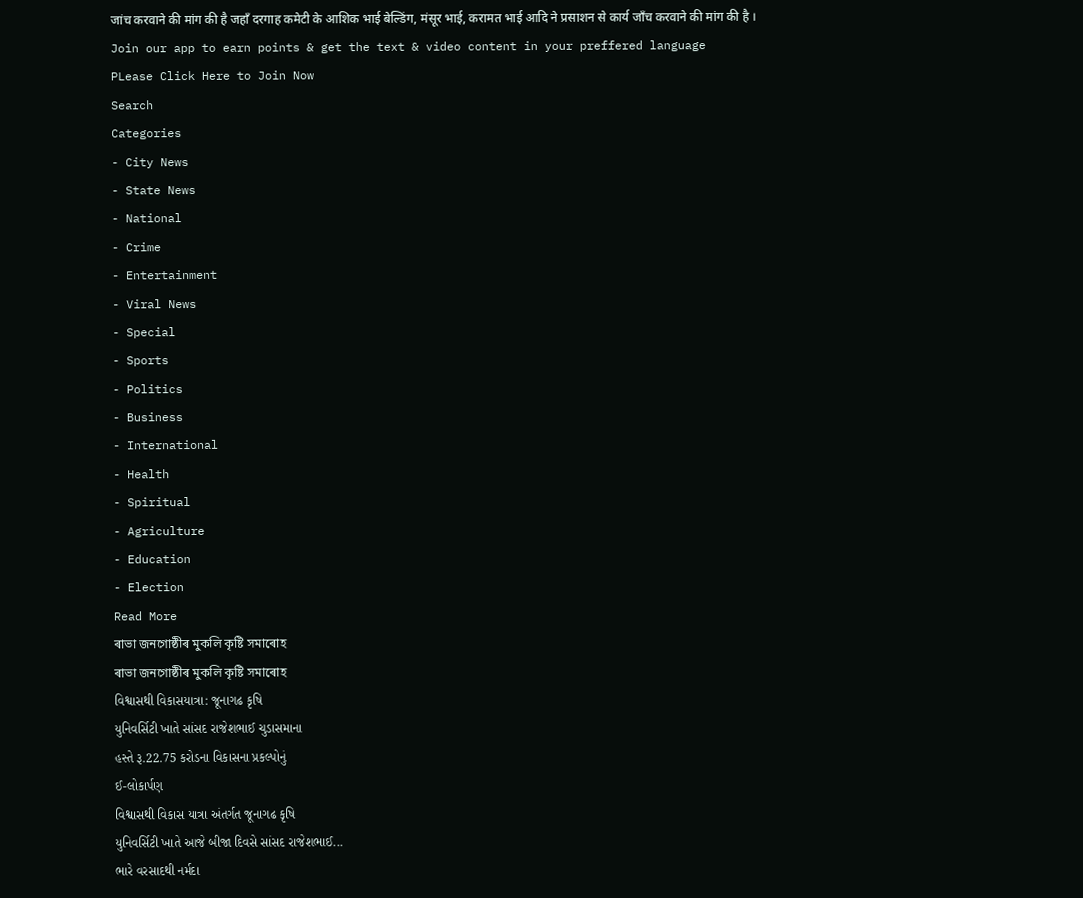जांच करवाने की मांग की है जहाँ दरगाह कमेटी के आशिक भाई बेल्डिंग, मंसूर भाई, करामत भाई आदि ने प्रसाशन से कार्य जाँच करवाने की मांग की है ।
Join our app to earn points & get the text & video content in your preffered language
PLease Click Here to Join Now
Search
Categories
- City News
- State News
- National
- Crime
- Entertainment
- Viral News
- Special
- Sports
- Politics
- Business
- International
- Health
- Spiritual
- Agriculture
- Education
- Election
Read More
ৰাভা জনগোষ্ঠীৰ মুকলি কৃষ্টি সমাৰোহ
ৰাভা জনগোষ্ঠীৰ মুকলি কৃষ্টি সমাৰোহ
વિશ્વાસથી વિકાસયાત્રા: જૂનાગઢ કૃષિ
યુનિવર્સિટી ખાતે સાંસદ રાજેશભાઈ ચુડાસમાના
હસ્તે રૂ.22.75 કરોડના વિકાસના પ્રકલ્પોનું
ઈ-લોકાર્પણ
વિશ્વાસથી વિકાસ યાત્રા અંતર્ગત જૂનાગઢ કૃષિ
યુનિવર્સિટી ખાતે આજે બીજા દિવસે સાંસદ રાજેશભાઈ...
ભારે વરસાદથી નર્મદા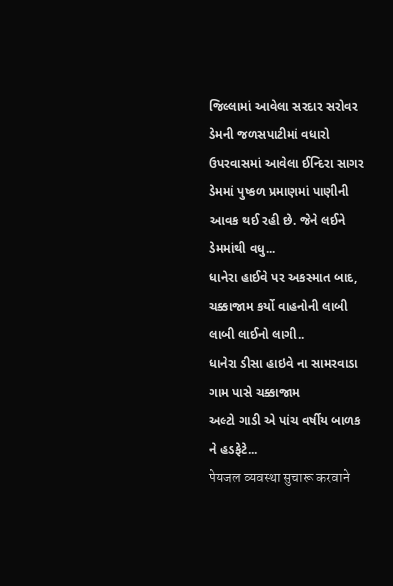જિલ્લામાં આવેલા સરદાર સરોવર ડેમની જળસપાટીમાં વધારો
ઉપરવાસમાં આવેલા ઈન્દિરા સાગર ડેમમાં પુષ્કળ પ્રમાણમાં પાણીની આવક થઈ રહી છે. જેને લઈને ડેમમાંથી વધુ...
ધાનેરા હાઈવે પર અકસ્માત બાદ, ચક્કાજામ કર્યો વાહનોની લાબી લાબી લાઈનો લાગી..
ધાનેરા ડીસા હાઇવે ના સામરવાડા ગામ પાસે ચક્કાજામ
અલ્ટો ગાડી એ પાંચ વર્ષીય બાળક ને હડફેટે...
पेयजल व्यवस्था सुचारू करवाने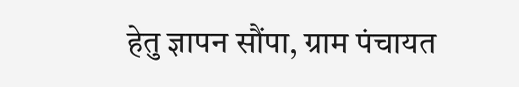हेतु ज्ञापन सौंपा, ग्राम पंचायत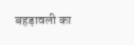बहड़ावली का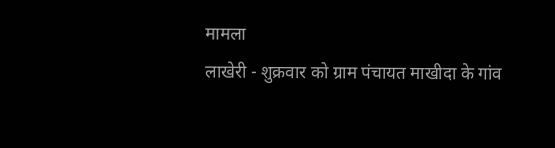मामला
लाखेरी - शुक्रवार को ग्राम पंचायत माखीदा के गांव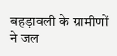बहड़ावली के ग्रामीणों ने जल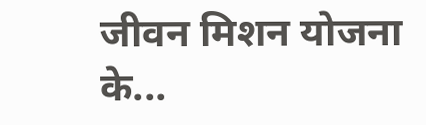जीवन मिशन योजना के...